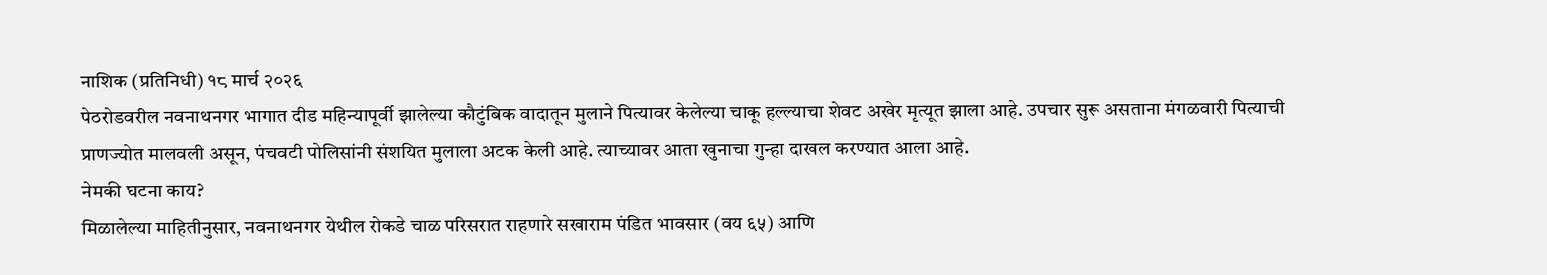नाशिक (प्रतिनिधी) १८ मार्च २०२६
पेठरोडवरील नवनाथनगर भागात दीड महिन्यापूर्वी झालेल्या कौटुंबिक वादातून मुलाने पित्यावर केलेल्या चाकू हल्ल्याचा शेवट अखेर मृत्यूत झाला आहे. उपचार सुरू असताना मंगळवारी पित्याची प्राणज्योत मालवली असून, पंचवटी पोलिसांनी संशयित मुलाला अटक केली आहे. त्याच्यावर आता खुनाचा गुन्हा दाखल करण्यात आला आहे.
नेमकी घटना काय?
मिळालेल्या माहितीनुसार, नवनाथनगर येथील रोकडे चाळ परिसरात राहणारे सखाराम पंडित भावसार (वय ६५) आणि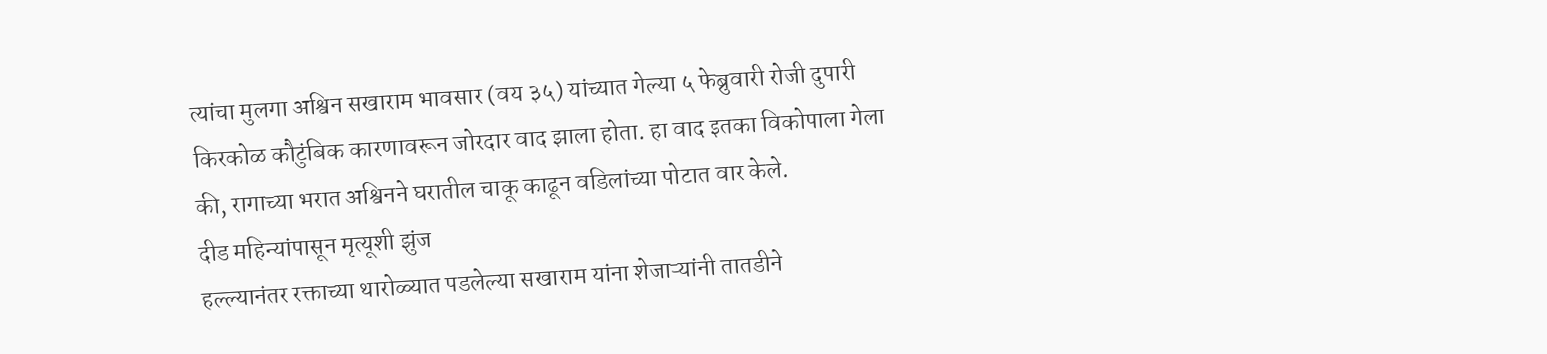त्यांचा मुलगा अश्विन सखाराम भावसार (वय ३५) यांच्यात गेल्या ५ फेब्रुवारी रोजी दुपारी किरकोळ कौटुंबिक कारणावरून जोरदार वाद झाला होता. हा वाद इतका विकोपाला गेला की, रागाच्या भरात अश्विनने घरातील चाकू काढून वडिलांच्या पोटात वार केले.
दीड महिन्यांपासून मृत्यूशी झुंज
हल्ल्यानंतर रक्ताच्या थारोळ्यात पडलेल्या सखाराम यांना शेजाऱ्यांनी तातडीने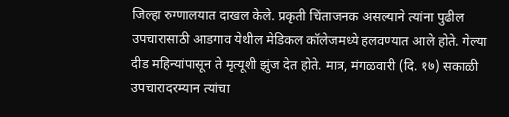जिल्हा रुग्णालयात दाखल केले. प्रकृती चिंताजनक असल्याने त्यांना पुढील उपचारासाठी आडगाव येथील मेडिकल कॉलेजमध्ये हलवण्यात आले होते. गेल्या दीड महिन्यांपासून ते मृत्यूशी झुंज देत होते. मात्र, मंगळवारी (दि. १७) सकाळी उपचारादरम्यान त्यांचा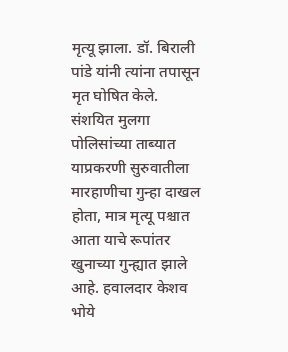मृत्यू झाला. डॉ. बिराली पांडे यांनी त्यांना तपासून मृत घोषित केले.
संशयित मुलगा पोलिसांच्या ताब्यात
याप्रकरणी सुरुवातीला मारहाणीचा गुन्हा दाखल होता, मात्र मृत्यू पश्चात आता याचे रूपांतर खुनाच्या गुन्ह्यात झाले आहे. हवालदार केशव भोये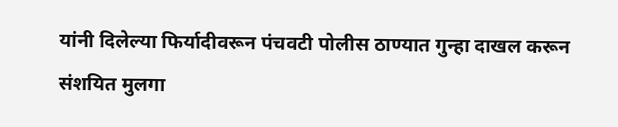यांनी दिलेल्या फिर्यादीवरून पंचवटी पोलीस ठाण्यात गुन्हा दाखल करून संशयित मुलगा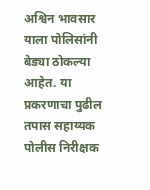अश्विन भावसार याला पोलिसांनी बेड्या ठोकल्या आहेत. या प्रकरणाचा पुढील तपास सहाय्यक पोलीस निरीक्षक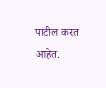पाटील करत आहेत.